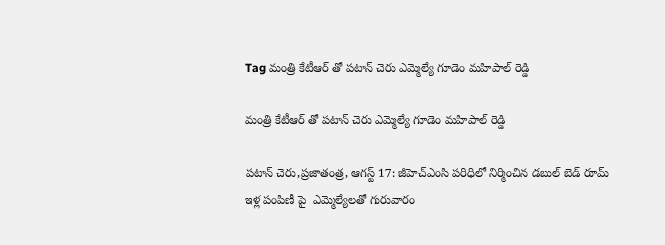Tag మంత్రి కేటీఆర్ తో పటాన్ చెరు ఎమ్మెల్యే గూడెం మహిపాల్ రెడ్డి

మంత్రి కేటీఆర్ తో పటాన్ చెరు ఎమ్మెల్యే గూడెం మహిపాల్ రెడ్డి

పటాన్ చెరు,ప్రజాతంత్ర, ఆగస్ట్ 17: జీహెచ్ఎంసి పరిధిలో నిర్మించిన డబుల్ బెడ్ రూమ్ ఇళ్ల పంపిణీ పై  ఎమ్మెల్యేలతో గురువారం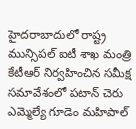హైదరాబాదులో రాష్ట్ర మున్సిపల్ ఐటీ శాఖ మంత్రి కేటీఆర్ నిర్వహించిన సమీక్ష సమావేశంలో పటాన్ చెరు ఎమ్మెల్యే గూడెం మహిపాల్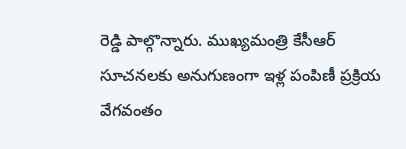రెడ్డి పాల్గొన్నారు. ముఖ్యమంత్రి కేసీఆర్ సూచనలకు అనుగుణంగా ఇళ్ల పంపిణీ ప్రక్రియ వేగవంతం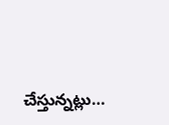చేస్తున్నట్లు…